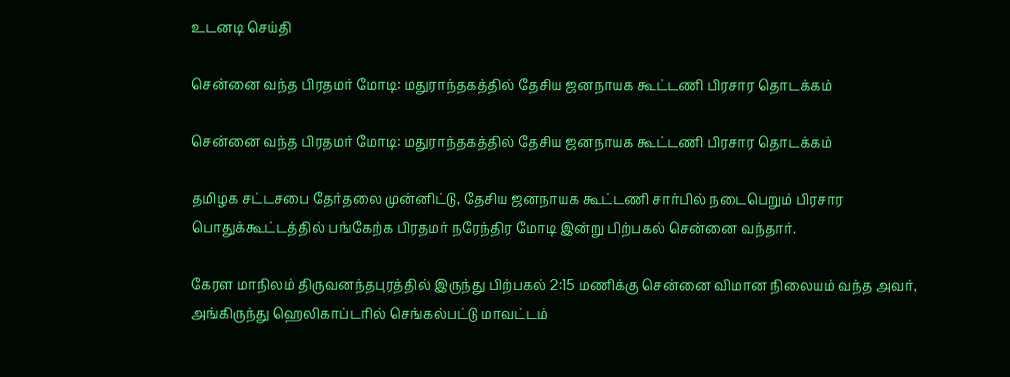உடனடி செய்தி

சென்னை வந்த பிரதமர் மோடி: மதுராந்தகத்தில் தேசிய ஜனநாயக கூட்டணி பிரசார தொடக்கம்

சென்னை வந்த பிரதமர் மோடி: மதுராந்தகத்தில் தேசிய ஜனநாயக கூட்டணி பிரசார தொடக்கம்

தமிழக சட்டசபை தேர்தலை முன்னிட்டு, தேசிய ஜனநாயக கூட்டணி சார்பில் நடைபெறும் பிரசார பொதுக்கூட்டத்தில் பங்கேற்க பிரதமர் நரேந்திர மோடி இன்று பிற்பகல் சென்னை வந்தார்.

கேரள மாநிலம் திருவனந்தபுரத்தில் இருந்து பிற்பகல் 2:15 மணிக்கு சென்னை விமான நிலையம் வந்த அவர், அங்கிருந்து ஹெலிகாப்டரில் செங்கல்பட்டு மாவட்டம்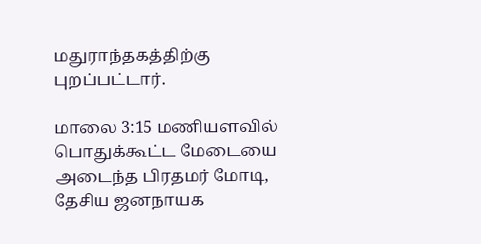மதுராந்தகத்திற்கு புறப்பட்டார்.

மாலை 3:15 மணியளவில் பொதுக்கூட்ட மேடையை அடைந்த பிரதமர் மோடி, தேசிய ஜனநாயக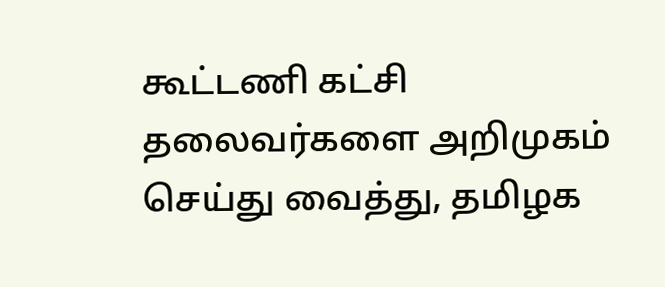கூட்டணி கட்சி தலைவர்களை அறிமுகம் செய்து வைத்து, தமிழக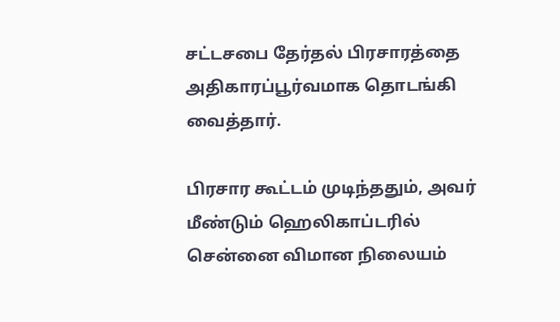சட்டசபை தேர்தல் பிரசாரத்தை அதிகாரப்பூர்வமாக தொடங்கி வைத்தார்.

பிரசார கூட்டம் முடிந்ததும், அவர் மீண்டும் ஹெலிகாப்டரில் சென்னை விமான நிலையம்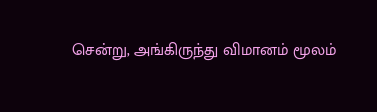சென்று, அங்கிருந்து விமானம் மூலம்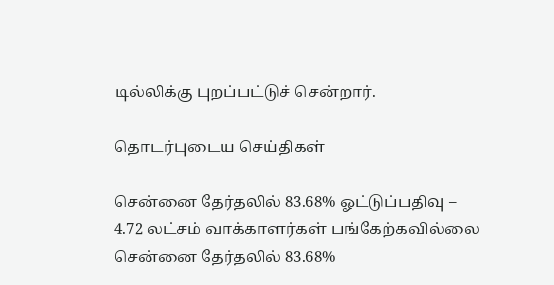டில்லிக்கு புறப்பட்டுச் சென்றார்.

தொடர்புடைய செய்திகள்

சென்னை தேர்தலில் 83.68% ஓட்டுப்பதிவு – 4.72 லட்சம் வாக்காளர்கள் பங்கேற்கவில்லை
சென்னை தேர்தலில் 83.68%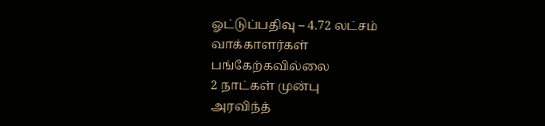ஓட்டுப்பதிவு – 4.72 லட்சம் வாக்காளர்கள் பங்கேற்கவில்லை
2 நாட்கள் முன்பு
அரவிந்த்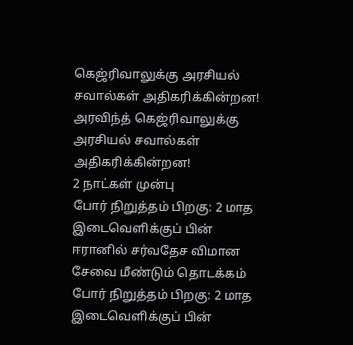கெஜ்ரிவாலுக்கு அரசியல் சவால்கள் அதிகரிக்கின்றன!
அரவிந்த் கெஜ்ரிவாலுக்கு அரசியல் சவால்கள் அதிகரிக்கின்றன!
2 நாட்கள் முன்பு
போர் நிறுத்தம் பிறகு: 2 மாத இடைவெளிக்குப் பின் ஈரானில் சர்வதேச விமான சேவை மீண்டும் தொடக்கம்
போர் நிறுத்தம் பிறகு: 2 மாத இடைவெளிக்குப் பின்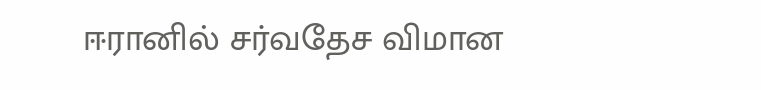ஈரானில் சர்வதேச விமான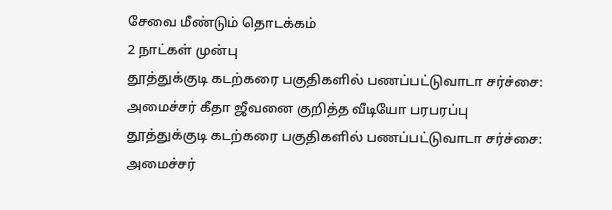சேவை மீண்டும் தொடக்கம்
2 நாட்கள் முன்பு
தூத்துக்குடி கடற்கரை பகுதிகளில் பணப்பட்டுவாடா சர்ச்சை: அமைச்சர் கீதா ஜீவனை குறித்த வீடியோ பரபரப்பு
தூத்துக்குடி கடற்கரை பகுதிகளில் பணப்பட்டுவாடா சர்ச்சை: அமைச்சர்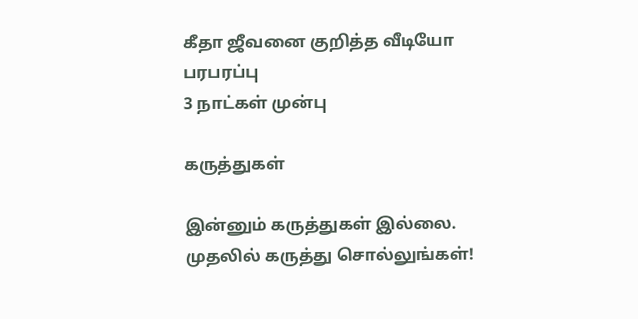கீதா ஜீவனை குறித்த வீடியோ பரபரப்பு
3 நாட்கள் முன்பு

கருத்துகள்

இன்னும் கருத்துகள் இல்லை. முதலில் கருத்து சொல்லுங்கள்!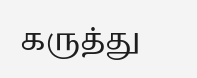கருத்து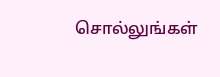சொல்லுங்கள்